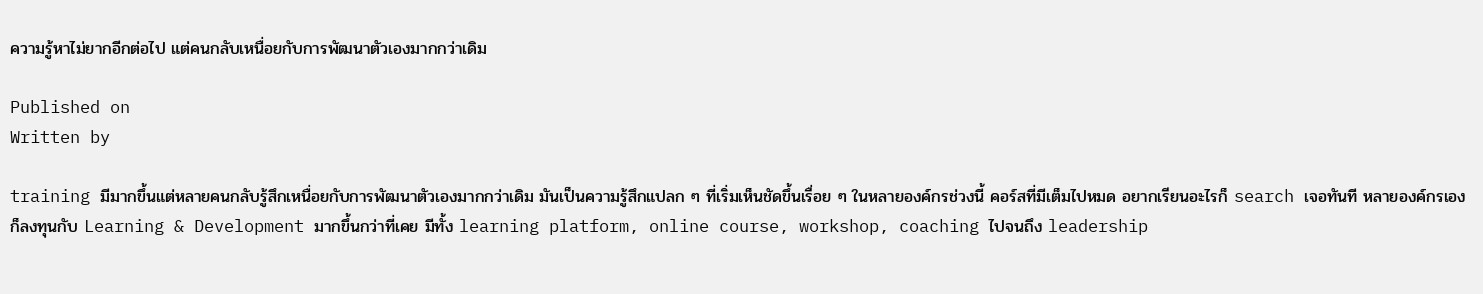ความรู้หาไม่ยากอีกต่อไป แต่คนกลับเหนื่อยกับการพัฒนาตัวเองมากกว่าเดิม

Published on
Written by

training มีมากขึ้นแต่หลายคนกลับรู้สึกเหนื่อยกับการพัฒนาตัวเองมากกว่าเดิม มันเป็นความรู้สึกแปลก ๆ ที่เริ่มเห็นชัดขึ้นเรื่อย ๆ ในหลายองค์กรช่วงนี้ คอร์สที่มีเต็มไปหมด อยากเรียนอะไรก็ search เจอทันที หลายองค์กรเองก็ลงทุนกับ Learning & Development มากขึ้นกว่าที่เคย มีทั้ง learning platform, online course, workshop, coaching ไปจนถึง leadership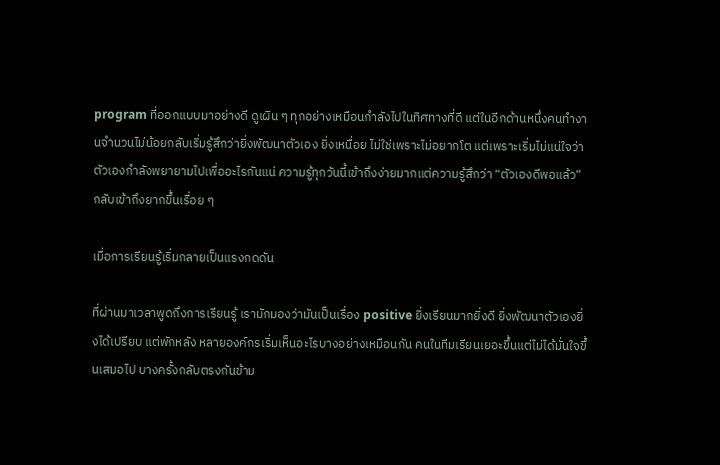program ที่ออกแบบมาอย่างดี ดูเผิน ๆ ทุกอย่างเหมือนกำลังไปในทิศทางที่ดี แต่ในอีกด้านหนึ่งคนทำงานจำนวนไม่น้อยกลับเริ่มรู้สึกว่ายิ่งพัฒนาตัวเอง ยิ่งเหนื่อย ไม่ใช่เพราะไม่อยากโต แต่เพราะเริ่มไม่แน่ใจว่าตัวเองกำลังพยายามไปเพื่ออะไรกันแน่ ความรู้ทุกวันนี้เข้าถึงง่ายมากแต่ความรู้สึกว่า “ตัวเองดีพอแล้ว” กลับเข้าถึงยากขึ้นเรื่อย ๆ

เมื่อการเรียนรู้เริ่มกลายเป็นแรงกดดัน

ที่ผ่านมาเวลาพูดถึงการเรียนรู้ เรามักมองว่ามันเป็นเรื่อง positive ยิ่งเรียนมากยิ่งดี ยิ่งพัฒนาตัวเองยิ่งได้เปรียบ แต่พักหลัง หลายองค์กรเริ่มเห็นอะไรบางอย่างเหมือนกัน คนในทีมเรียนเยอะขึ้นแต่ไม่ได้มั่นใจขึ้นเสมอไป บางครั้งกลับตรงกันข้าม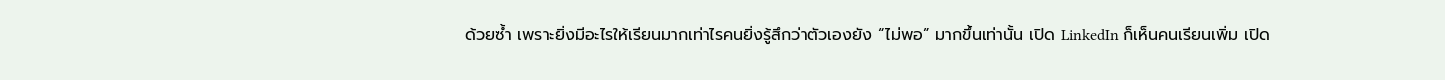ด้วยซ้ำ เพราะยิ่งมีอะไรให้เรียนมากเท่าไรคนยิ่งรู้สึกว่าตัวเองยัง “ไม่พอ” มากขึ้นเท่านั้น เปิด LinkedIn ก็เห็นคนเรียนเพิ่ม เปิด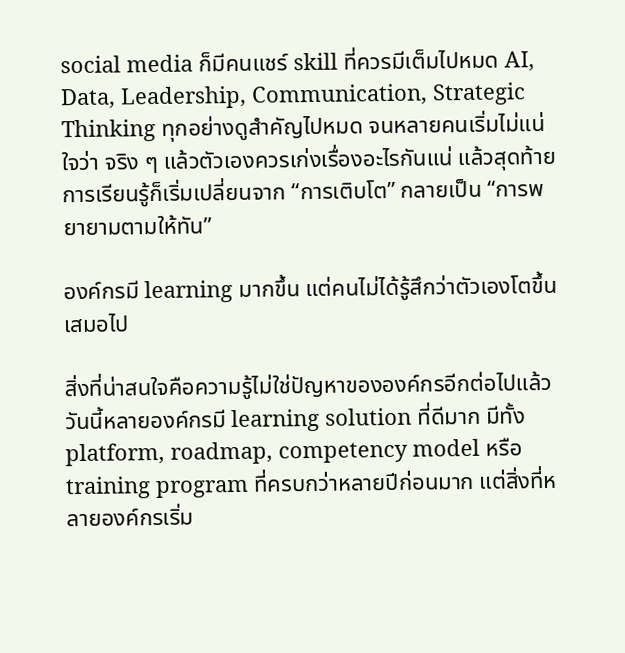social media ก็มีคนแชร์ skill ที่ควรมีเต็มไปหมด AI, Data, Leadership, Communication, Strategic Thinking ทุกอย่างดูสำคัญไปหมด จนหลายคนเริ่มไม่แน่ใจว่า จริง ๆ แล้วตัวเองควรเก่งเรื่องอะไรกันแน่ แล้วสุดท้าย การเรียนรู้ก็เริ่มเปลี่ยนจาก “การเติบโต” กลายเป็น “การพยายามตามให้ทัน”

องค์กรมี learning มากขึ้น แต่คนไม่ได้รู้สึกว่าตัวเองโตขึ้นเสมอไป

สิ่งที่น่าสนใจคือความรู้ไม่ใช่ปัญหาขององค์กรอีกต่อไปแล้ว วันนี้หลายองค์กรมี learning solution ที่ดีมาก มีทั้ง platform, roadmap, competency model หรือ training program ที่ครบกว่าหลายปีก่อนมาก แต่สิ่งที่หลายองค์กรเริ่ม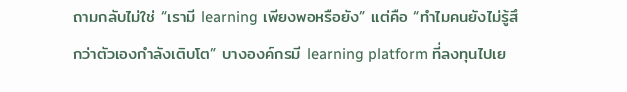ถามกลับไม่ใช่ “เรามี learning เพียงพอหรือยัง” แต่คือ “ทำไมคนยังไม่รู้สึกว่าตัวเองกำลังเติบโต” บางองค์กรมี learning platform ที่ลงทุนไปเย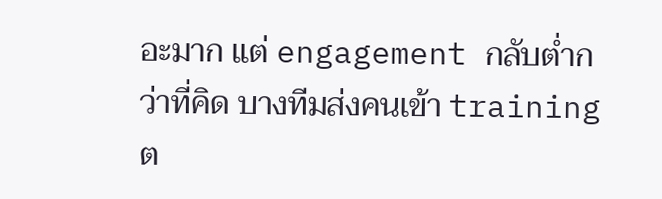อะมาก แต่ engagement กลับต่ำกว่าที่คิด บางทีมส่งคนเข้า training ต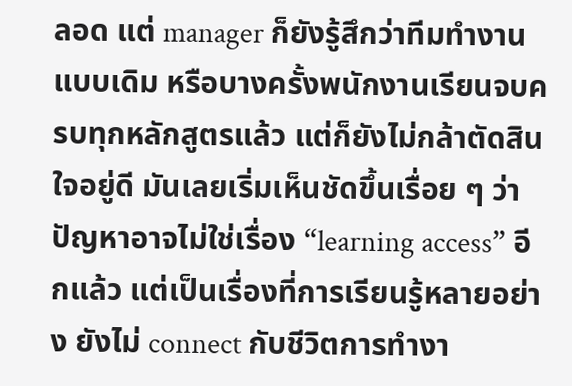ลอด แต่ manager ก็ยังรู้สึกว่าทีมทำงานแบบเดิม หรือบางครั้งพนักงานเรียนจบครบทุกหลักสูตรแล้ว แต่ก็ยังไม่กล้าตัดสินใจอยู่ดี มันเลยเริ่มเห็นชัดขึ้นเรื่อย ๆ ว่าปัญหาอาจไม่ใช่เรื่อง “learning access” อีกแล้ว แต่เป็นเรื่องที่การเรียนรู้หลายอย่าง ยังไม่ connect กับชีวิตการทำงา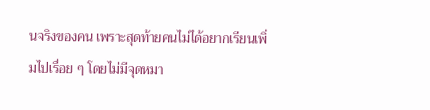นจริงของคน เพราะสุดท้ายคนไม่ได้อยากเรียนเพิ่มไปเรื่อย ๆ โดยไม่มีจุดหมา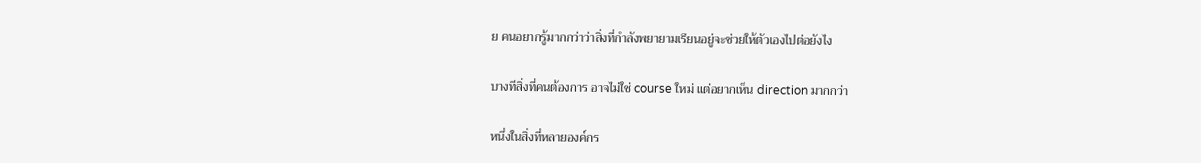ย คนอยากรู้มากกว่าว่าสิ่งที่กำลังพยายามเรียนอยู่จะช่วยให้ตัวเองไปต่อยังไง

บางทีสิ่งที่คนต้องการ อาจไม่ใช่ course ใหม่ แต่อยากเห็น direction มากกว่า

หนึ่งในสิ่งที่หลายองค์กร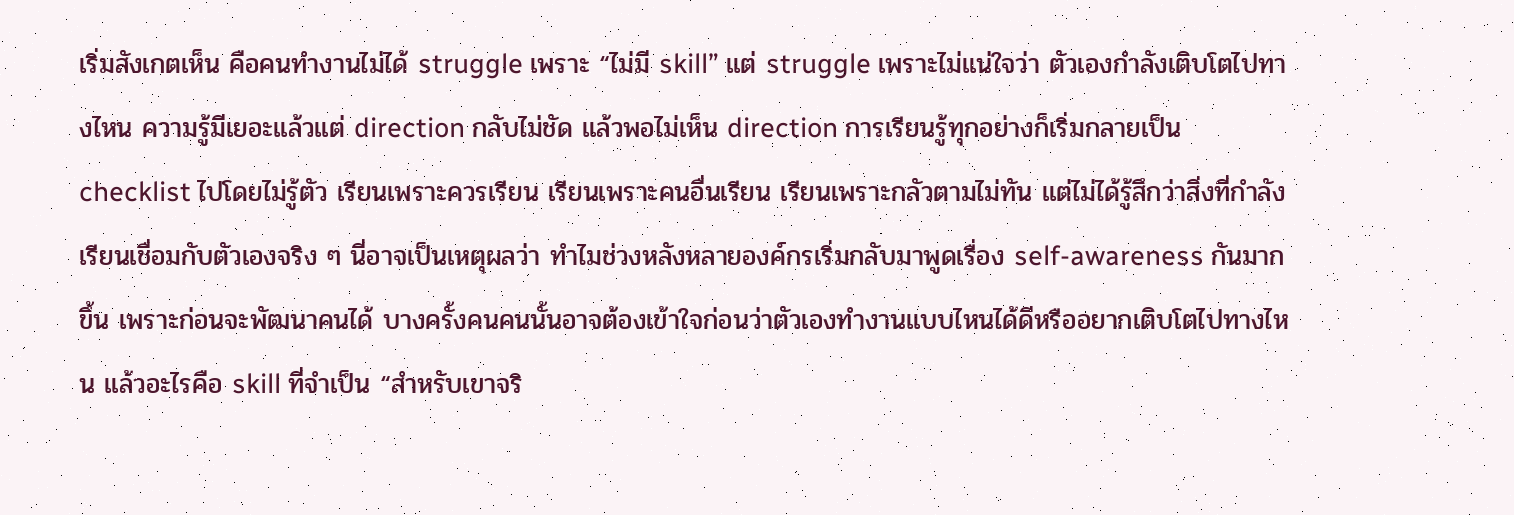เริ่มสังเกตเห็น คือคนทำงานไม่ได้ struggle เพราะ “ไม่มี skill” แต่ struggle เพราะไม่แน่ใจว่า ตัวเองกำลังเติบโตไปทางไหน ความรู้มีเยอะแล้วแต่ direction กลับไม่ชัด แล้วพอไม่เห็น direction การเรียนรู้ทุกอย่างก็เริ่มกลายเป็น checklist ไปโดยไม่รู้ตัว เรียนเพราะควรเรียน เรียนเพราะคนอื่นเรียน เรียนเพราะกลัวตามไม่ทัน แต่ไม่ได้รู้สึกว่าสิ่งที่กำลังเรียนเชื่อมกับตัวเองจริง ๆ นี่อาจเป็นเหตุผลว่า ทำไมช่วงหลังหลายองค์กรเริ่มกลับมาพูดเรื่อง self-awareness กันมากขึ้น เพราะก่อนจะพัฒนาคนได้ บางครั้งคนคนนั้นอาจต้องเข้าใจก่อนว่าตัวเองทำงานแบบไหนได้ดีหรืออยากเติบโตไปทางไหน แล้วอะไรคือ skill ที่จำเป็น “สำหรับเขาจริ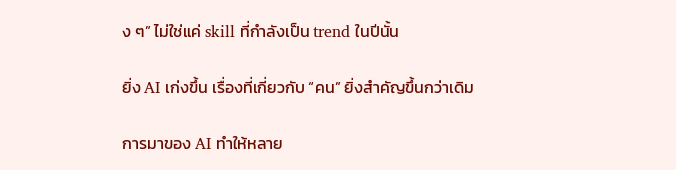ง ๆ” ไม่ใช่แค่ skill ที่กำลังเป็น trend ในปีนั้น

ยิ่ง AI เก่งขึ้น เรื่องที่เกี่ยวกับ “คน” ยิ่งสำคัญขึ้นกว่าเดิม

การมาของ AI ทำให้หลาย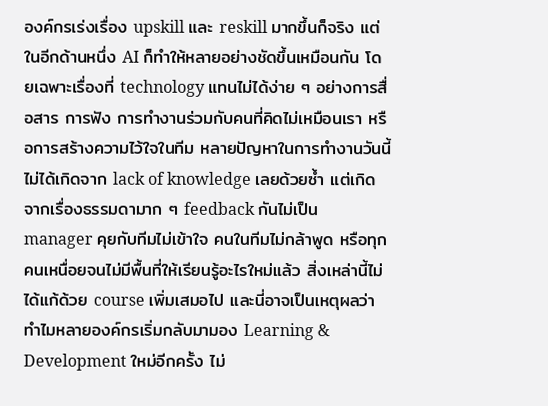องค์กรเร่งเรื่อง upskill และ reskill มากขึ้นก็จริง แต่ในอีกด้านหนึ่ง AI ก็ทำให้หลายอย่างชัดขึ้นเหมือนกัน โดยเฉพาะเรื่องที่ technology แทนไม่ได้ง่าย ๆ อย่างการสื่อสาร การฟัง การทำงานร่วมกับคนที่คิดไม่เหมือนเรา หรือการสร้างความไว้ใจในทีม หลายปัญหาในการทำงานวันนี้ไม่ได้เกิดจาก lack of knowledge เลยด้วยซ้ำ แต่เกิดจากเรื่องธรรมดามาก ๆ feedback กันไม่เป็น manager คุยกับทีมไม่เข้าใจ คนในทีมไม่กล้าพูด หรือทุกคนเหนื่อยจนไม่มีพื้นที่ให้เรียนรู้อะไรใหม่แล้ว สิ่งเหล่านี้ไม่ได้แก้ด้วย course เพิ่มเสมอไป และนี่อาจเป็นเหตุผลว่าทำไมหลายองค์กรเริ่มกลับมามอง Learning & Development ใหม่อีกครั้ง ไม่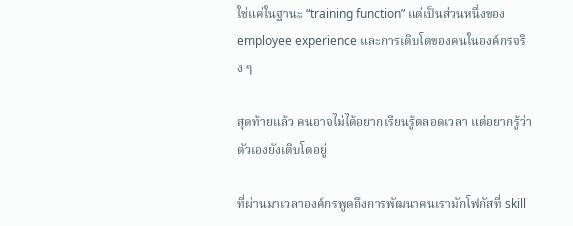ใช่แค่ในฐานะ “training function” แต่เป็นส่วนหนึ่งของ employee experience และการเติบโตของคนในองค์กรจริง ๆ

สุดท้ายแล้ว คนอาจไม่ได้อยากเรียนรู้ตลอดเวลา แต่อยากรู้ว่าตัวเองยังเติบโตอยู่

ที่ผ่านมาเวลาองค์กรพูดถึงการพัฒนาคนเรามักโฟกัสที่ skill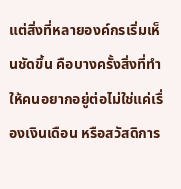แต่สิ่งที่หลายองค์กรเริ่มเห็นชัดขึ้น คือบางครั้งสิ่งที่ทำให้คนอยากอยู่ต่อไม่ใช่แค่เรื่องเงินเดือน หรือสวัสดิการ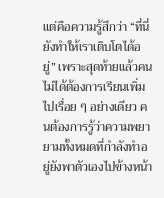แต่คือความรู้สึกว่า “ที่นี่ยังทำให้เราเติบโตได้อยู่” เพราะสุดท้ายแล้วคนไม่ได้ต้องการเรียนเพิ่มไปเรื่อย ๆ อย่างเดียว คนต้องการรู้ว่าความพยายามทั้งหมดที่กำลังทำอยู่ยังพาตัวเองไปข้างหน้า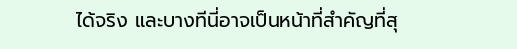ได้จริง และบางทีนี่อาจเป็นหน้าที่สำคัญที่สุ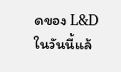ดของ L&D ในวันนี้แล้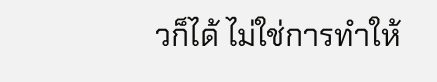วก็ได้ ไม่ใช่การทำให้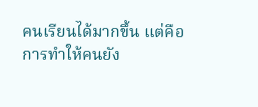คนเรียนได้มากขึ้น แต่คือการทำให้คนยัง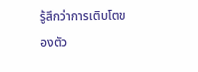รู้สึกว่าการเติบโตของตัว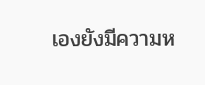เองยังมีความห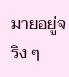มายอยู่จริง ๆ